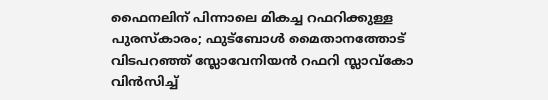ഫൈനലിന് പിന്നാലെ മികച്ച റഫറിക്കുള്ള പുരസ്കാരം; ഫുട്ബോൾ മൈതാനത്തോട് വിടപറഞ്ഞ് സ്ലോവേനിയൻ റഫറി സ്ലാവ്കോ വിൻസിച്ച്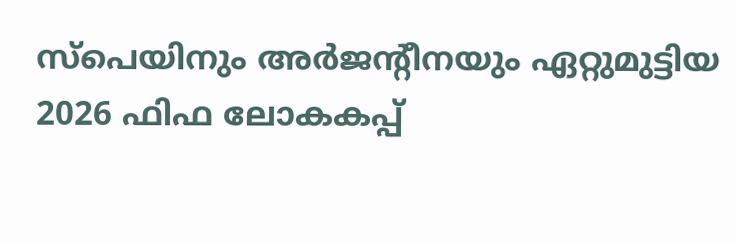സ്പെയിനും അർജന്റീനയും ഏറ്റുമുട്ടിയ 2026 ഫിഫ ലോകകപ്പ്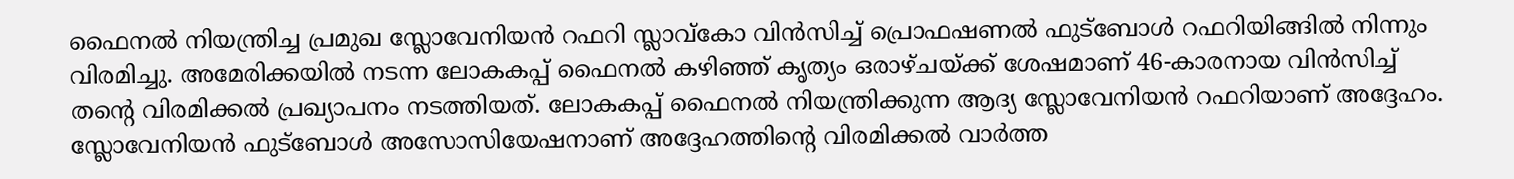ഫൈനൽ നിയന്ത്രിച്ച പ്രമുഖ സ്ലോവേനിയൻ റഫറി സ്ലാവ്കോ വിൻസിച്ച് പ്രൊഫഷണൽ ഫുട്ബോൾ റഫറിയിങ്ങിൽ നിന്നും വിരമിച്ചു. അമേരിക്കയിൽ നടന്ന ലോകകപ്പ് ഫൈനൽ കഴിഞ്ഞ് കൃത്യം ഒരാഴ്ചയ്ക്ക് ശേഷമാണ് 46-കാരനായ വിൻസിച്ച് തന്റെ വിരമിക്കൽ പ്രഖ്യാപനം നടത്തിയത്. ലോകകപ്പ് ഫൈനൽ നിയന്ത്രിക്കുന്ന ആദ്യ സ്ലോവേനിയൻ റഫറിയാണ് അദ്ദേഹം. സ്ലോവേനിയൻ ഫുട്ബോൾ അസോസിയേഷനാണ് അദ്ദേഹത്തിന്റെ വിരമിക്കൽ വാർത്ത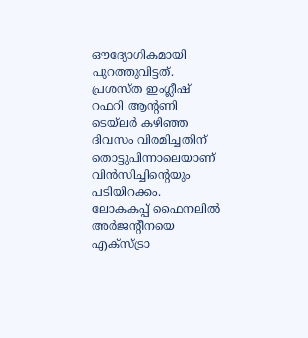ഔദ്യോഗികമായി പുറത്തുവിട്ടത്. പ്രശസ്ത ഇംഗ്ലീഷ് റഫറി ആന്റണി ടെയ്ലർ കഴിഞ്ഞ ദിവസം വിരമിച്ചതിന് തൊട്ടുപിന്നാലെയാണ് വിൻസിച്ചിന്റെയും പടിയിറക്കം.
ലോകകപ്പ് ഫൈനലിൽ അർജന്റീനയെ എക്സ്ട്രാ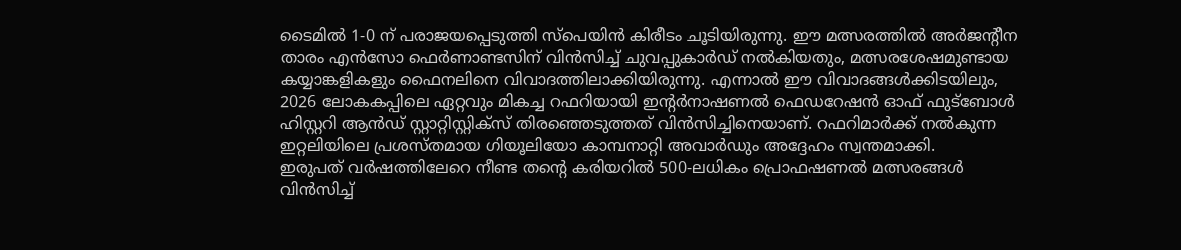ടൈമിൽ 1-0 ന് പരാജയപ്പെടുത്തി സ്പെയിൻ കിരീടം ചൂടിയിരുന്നു. ഈ മത്സരത്തിൽ അർജന്റീന താരം എൻസോ ഫെർണാണ്ടസിന് വിൻസിച്ച് ചുവപ്പുകാർഡ് നൽകിയതും, മത്സരശേഷമുണ്ടായ കയ്യാങ്കളികളും ഫൈനലിനെ വിവാദത്തിലാക്കിയിരുന്നു. എന്നാൽ ഈ വിവാദങ്ങൾക്കിടയിലും, 2026 ലോകകപ്പിലെ ഏറ്റവും മികച്ച റഫറിയായി ഇന്റർനാഷണൽ ഫെഡറേഷൻ ഓഫ് ഫുട്ബോൾ ഹിസ്റ്ററി ആൻഡ് സ്റ്റാറ്റിസ്റ്റിക്സ് തിരഞ്ഞെടുത്തത് വിൻസിച്ചിനെയാണ്. റഫറിമാർക്ക് നൽകുന്ന ഇറ്റലിയിലെ പ്രശസ്തമായ ഗിയൂലിയോ കാമ്പനാറ്റി അവാർഡും അദ്ദേഹം സ്വന്തമാക്കി.
ഇരുപത് വർഷത്തിലേറെ നീണ്ട തന്റെ കരിയറിൽ 500-ലധികം പ്രൊഫഷണൽ മത്സരങ്ങൾ വിൻസിച്ച്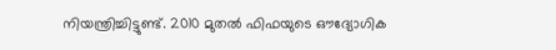നിയന്ത്രിച്ചിട്ടുണ്ട്. 2010 മുതൽ ഫിഫയുടെ ഔദ്യോഗിക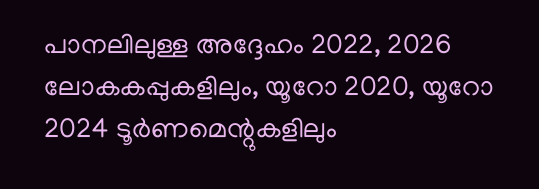പാനലിലുള്ള അദ്ദേഹം 2022, 2026 ലോകകപ്പുകളിലും, യൂറോ 2020, യൂറോ 2024 ടൂർണമെന്റുകളിലും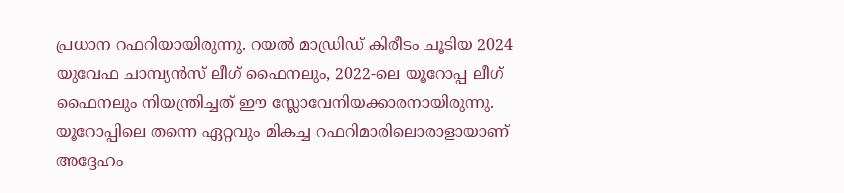പ്രധാന റഫറിയായിരുന്നു. റയൽ മാഡ്രിഡ് കിരീടം ചൂടിയ 2024 യുവേഫ ചാമ്പ്യൻസ് ലീഗ് ഫൈനലും, 2022-ലെ യൂറോപ്പ ലീഗ് ഫൈനലും നിയന്ത്രിച്ചത് ഈ സ്ലോവേനിയക്കാരനായിരുന്നു. യൂറോപ്പിലെ തന്നെ ഏറ്റവും മികച്ച റഫറിമാരിലൊരാളായാണ് അദ്ദേഹം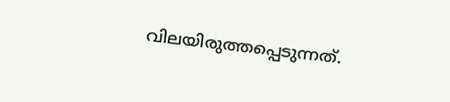വിലയിരുത്തപ്പെടുന്നത്.